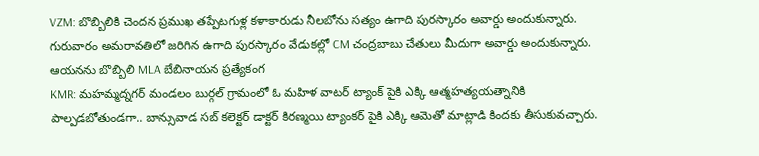VZM: బొబ్బిలికి చెందన ప్రముఖ తప్పేటగుళ్ల కళాకారుడు నీలబోను సత్యం ఉగాది పురస్కారం అవార్డు అందుకున్నారు. గురువారం అమరావతిలో జరిగిన ఉగాది పురస్కారం వేడుకల్లో CM చంద్రబాబు చేతులు మీదుగా అవార్డు అందుకున్నారు. ఆయనను బొబ్బిలి MLA బేబినాయన ప్రత్యేకంగ
KMR: మహమ్మద్నగర్ మండలం బుర్గల్ గ్రామంలో ఓ మహిళ వాటర్ ట్యాంక్ పైకి ఎక్కి ఆత్మహత్యయత్నానికి పాల్పడబోతుండగా.. బాన్సువాడ సబ్ కలెక్టర్ డాక్టర్ కిరణ్మయి ట్యాంకర్ పైకి ఎక్కి ఆమెతో మాట్లాడి కిందకు తీసుకువచ్చారు.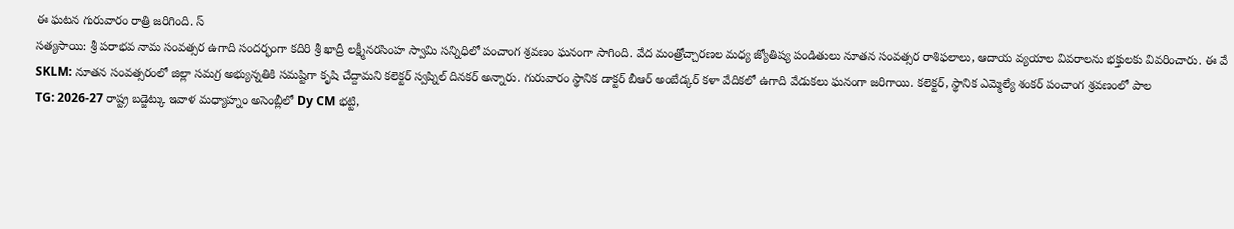ఈ ఘటన గురువారం రాత్రి జరిగింది. స్
సత్యసాయి: శ్రీ పరాభవ నామ సంవత్సర ఉగాది సందర్భంగా కదిరి శ్రీ ఖాద్రీ లక్ష్మీనరసింహ స్వామి సన్నిధిలో పంచాంగ శ్రవణం ఘనంగా సాగింది. వేద మంత్రోచ్చారణల మధ్య జ్యోతిష్య పండితులు నూతన సంవత్సర రాశిఫలాలు, ఆదాయ వ్యయాల వివరాలను భక్తులకు వివరించారు. ఈ వే
SKLM: నూతన సంవత్సరంలో జిల్లా సమగ్ర అభ్యున్నతికి సమష్టిగా కృషి చేద్దామని కలెక్టర్ స్వప్నిల్ దినకర్ అన్నారు. గురువారం స్థానిక డాక్టర్ బీఆర్ అంబేడ్కర్ కళా వేదికలో ఉగాది వేడుకలు ఘనంగా జరిగాయి. కలెక్టర్, స్థానిక ఎమ్మెల్యే శంకర్ పంచాంగ శ్రవణంలో పాల
TG: 2026-27 రాష్ట్ర బడ్జెట్కు ఇవాళ మధ్యాహ్నం అసెంబ్లీలో Dy CM భట్టి,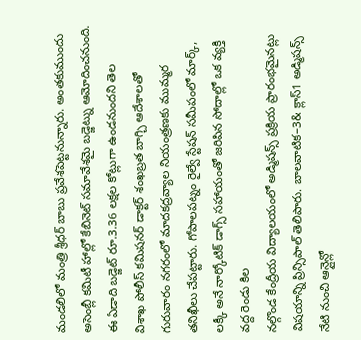మండలిలో మంత్రి శ్రీధర్ బాబు ప్రవేశపెట్టనున్నారు. అంతకుముందు అసెంబ్లీ కమిటీ హాల్లో కేబినెట్ సమావేశమై బడ్జెట్ను ఆమోదించనుంది. ఈ ఏడాది బడ్జెట్ రూ.3.36 లక్షల కోట్లుగా ఉండనుందని తెల
విశాఖ పోలీస్ కమిషనర్ డాక్టర్ శంఖబ్రత బాగ్చి ఆదేశాలతో గురువారం నగరంలో మాదకద్రవ్యాల నియంత్రణకు ముమ్మర తనిఖీలు చేపట్టారు. గోపాలపట్నం రైల్వే స్టేషన్ సమీపంలో మార్క్, లక్కీ అనే నార్కోటిక్ డాగ్స్ సహాయంతో జరిపిన సోదాల్లో ఒక వ్యక్తి వద్ద రెండు కిల
నల్గొండ కేంద్రీయ విద్యాలయంలో అడ్మిషన్స్ ప్రక్రియ ప్రారంభమైనట్లు విషయాన్ని ప్రిన్సిపాల్ తెలిపారు. బాలవాటిక–3& క్లాస్1 అడ్మిషన్స్ నేటి నుంచి ఆన్లైన్లో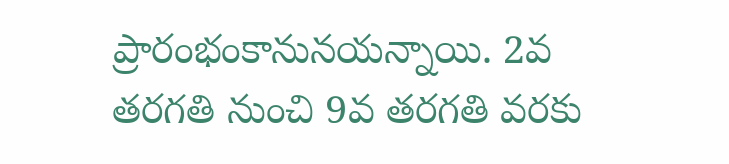ప్రారంభంకానునయన్నాయి. 2వ తరగతి నుంచి 9వ తరగతి వరకు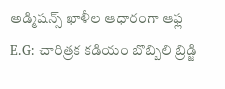అడ్మిషన్స్ ఖాళీల ఆధారంగా ఆఫ్ల
E.G: చారిత్రక కడియం బొబ్బిలి బ్రిడ్జి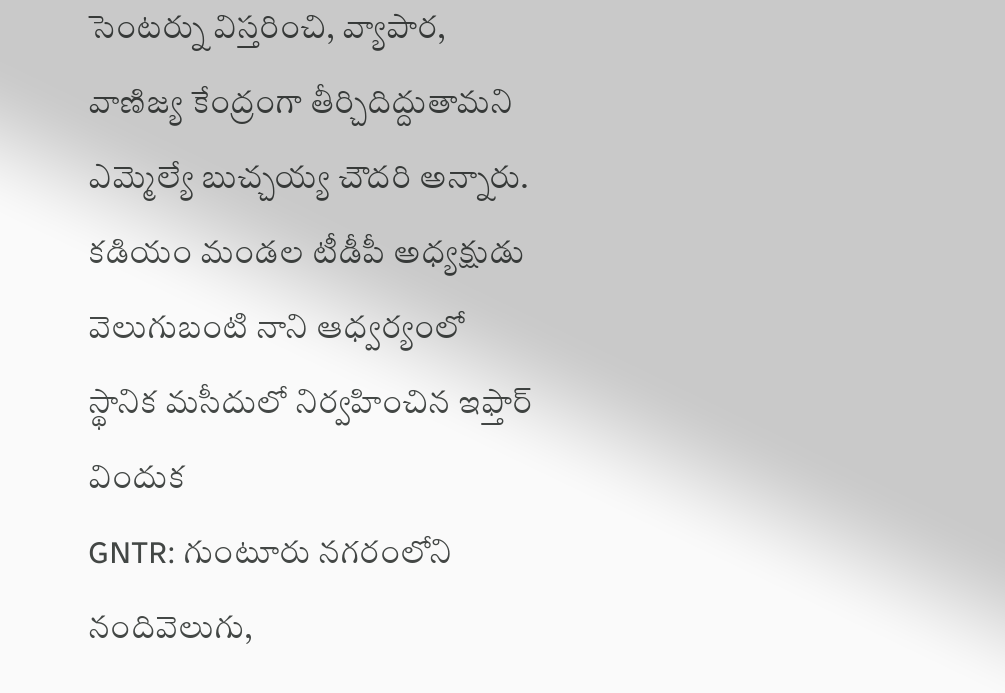సెంటర్ను విస్తరించి, వ్యాపార, వాణిజ్య కేంద్రంగా తీర్చిదిద్దుతామని ఎమ్మెల్యే బుచ్చయ్య చౌదరి అన్నారు. కడియం మండల టీడీపీ అధ్యక్షుడు వెలుగుబంటి నాని ఆధ్వర్యంలో స్థానిక మసీదులో నిర్వహించిన ఇఫ్తార్ విందుక
GNTR: గుంటూరు నగరంలోని నందివెలుగు,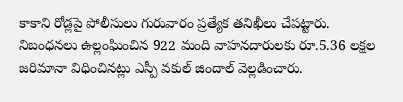కాకాని రోడ్లపై పోలీసులు గురువారం ప్రత్యేక తనిఖీలు చేపట్టారు. నిబంధనలు ఉల్లంఘించిన 922 మంది వాహనదారులకు రూ.5.36 లక్షల జరిమానా విధించినట్లు ఎస్పీ వకుల్ జిందాల్ వెల్లడించారు.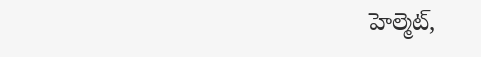హెల్మెట్,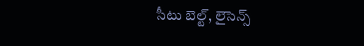సీటు బెల్ట్, లైసెన్స్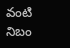వంటి నిబం